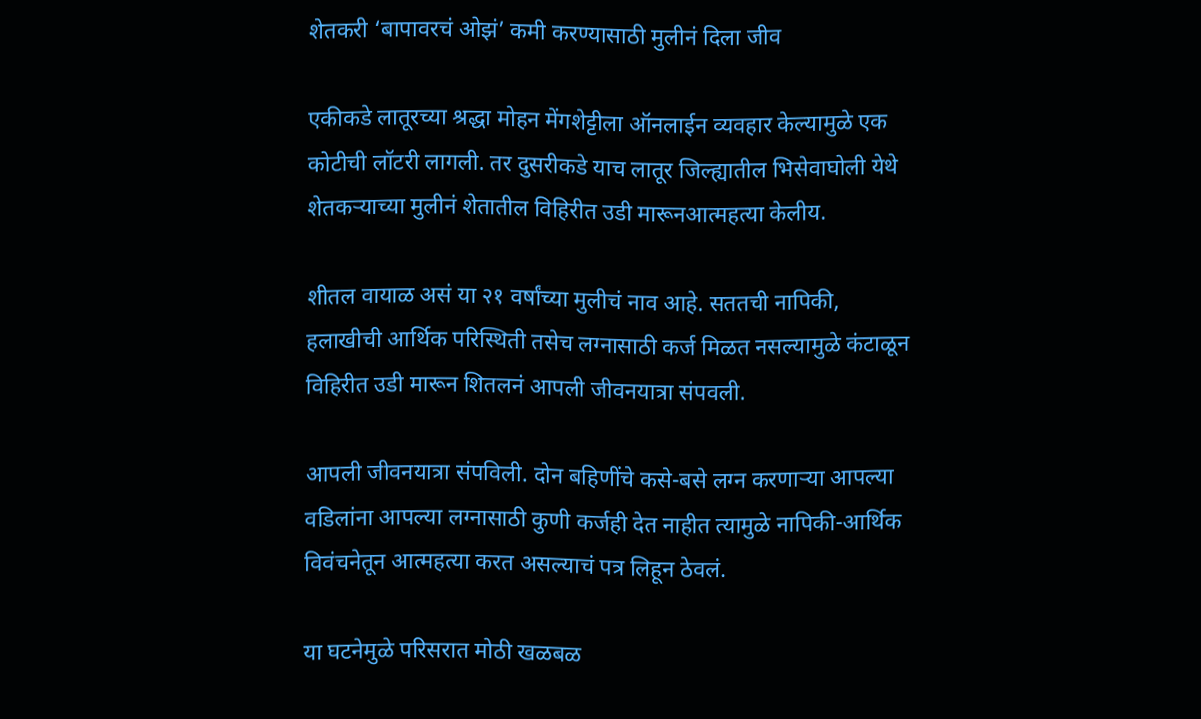शेतकरी ‘बापावरचं ओझं’ कमी करण्यासाठी मुलीनं दिला जीव

एकीकडे लातूरच्या श्रद्धा मोहन मेंगशेट्टीला ऑनलाईन व्यवहार केल्यामुळे एक कोटीची लॉटरी लागली. तर दुसरीकडे याच लातूर जिल्ह्यातील भिसेवाघोली येथे शेतकऱ्याच्या मुलीनं शेतातील विहिरीत उडी मारूनआत्महत्या केलीय.

शीतल वायाळ असं या २१ वर्षांच्या मुलीचं नाव आहे. सततची नापिकी, हलाखीची आर्थिक परिस्थिती तसेच लग्नासाठी कर्ज मिळत नसल्यामुळे कंटाळून विहिरीत उडी मारून शितलनं आपली जीवनयात्रा संपवली.

आपली जीवनयात्रा संपविली. दोन बहिणींचे कसे-बसे लग्न करणाऱ्या आपल्या वडिलांना आपल्या लग्नासाठी कुणी कर्जही देत नाहीत त्यामुळे नापिकी-आर्थिक विवंचनेतून आत्महत्या करत असल्याचं पत्र लिहून ठेवलं.

या घटनेमुळे परिसरात मोठी खळबळ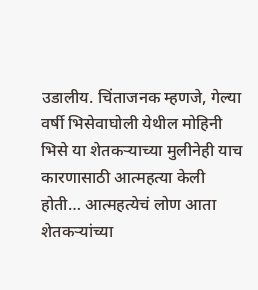उडालीय. चिंताजनक म्हणजे, गेल्या वर्षी भिसेवाघोली येथील मोहिनी भिसे या शेतकऱ्याच्या मुलीनेही याच कारणासाठी आत्महत्या केली होती… आत्महत्येचं लोण आता शेतकऱ्यांच्या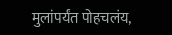मुलांपर्यंत पोहचलंय,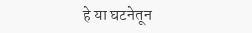हे या घटनेतून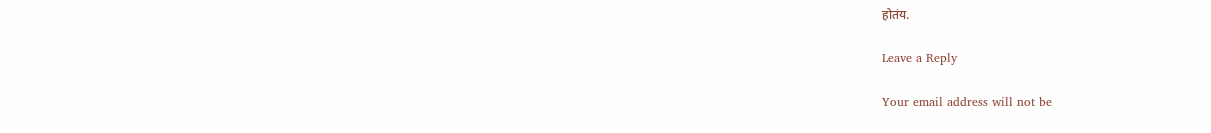होतंय.

Leave a Reply

Your email address will not be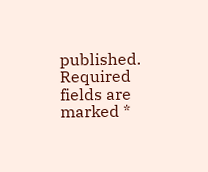published. Required fields are marked *